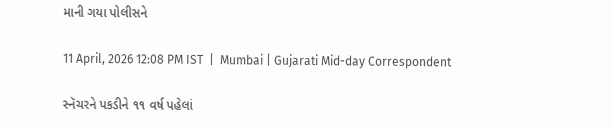માની ગયા પોલીસને

11 April, 2026 12:08 PM IST  |  Mumbai | Gujarati Mid-day Correspondent

સ્નૅચરને પકડીને ૧૧ વર્ષ પહેલાં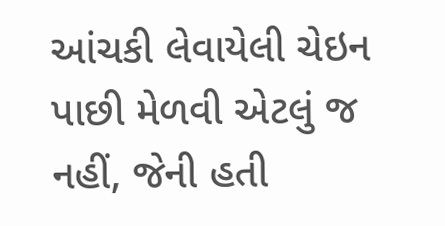આંચકી લેવાયેલી ચેઇન પાછી મેળવી એટલું જ નહીં, જેની હતી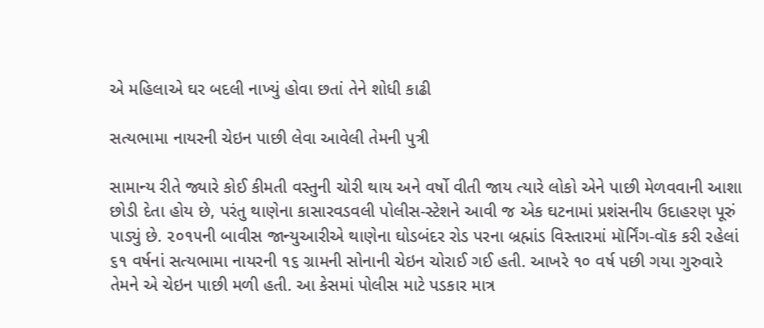એ મહિલાએ ઘર બદલી નાખ્યું હોવા છતાં તેને શોધી કાઢી

સત્યભામા નાયરની ચેઇન પાછી લેવા આવેલી તેમની પુત્રી

સામાન્ય રીતે જ્યારે કોઈ કીમતી વસ્તુની ચોરી થાય અને વર્ષો વીતી જાય ત્યારે લોકો એને પાછી મેળવવાની આશા છોડી દેતા હોય છે, પરંતુ થાણેના કાસારવડવલી પોલીસ-સ્ટેશને આવી જ એક ઘટનામાં પ્રશંસનીય ઉદાહરણ પૂરું પાડ્યું છે. ૨૦૧૫ની બાવીસ જાન્યુઆરીએ થાણેના ઘોડબંદર રોડ પરના બ્રહ્માંડ વિસ્તારમાં મૉર્નિંગ-વૉક કરી રહેલાં ૬૧ વર્ષનાં સત્યભામા નાયરની ૧૬ ગ્રામની સોનાની ચેઇન ચોરાઈ ગઈ હતી. આખરે ૧૦ વર્ષ પછી ગયા ગુરુવારે તેમને એ ચેઇન પાછી મળી હતી. આ કેસમાં પોલીસ માટે પડકાર માત્ર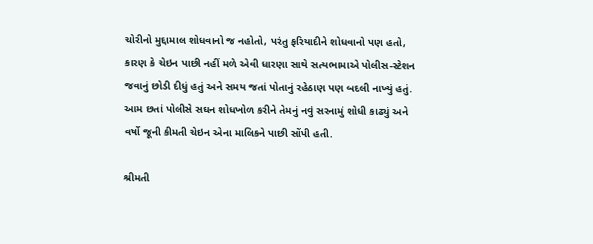ચોરીનો મુદ્દામાલ શોધવાનો જ નહોતો, પરંતુ ફરિયાદીને શોધવાનો પણ હતો, કારણ કે ચેઇન પાછી નહીં મળે એવી ધારણા સાથે સત્યભામાએ પોલીસ-સ્ટેશન જવાનું છોડી દીધું હતું અને સમય જતાં પોતાનું રહેઠાણ પણ બદલી નાખ્યું હતું. આમ છતાં પોલીસે સઘન શોધખોળ કરીને તેમનું નવું સરનામું શોધી કાઢ્યું અને વર્ષો જૂની કીમતી ચેઇન એના માલિકને પાછી સોંપી હતી.

શ્રીમતી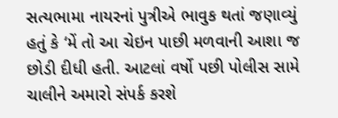સત્યભામા નાયરનાં પુત્રીએ ભાવુક થતાં જણાવ્યું હતું કે ‘મેં તો આ ચેઇન પાછી મળવાની આશા જ છોડી દીધી હતી. આટલાં વર્ષો પછી પોલીસ સામે ચાલીને અમારો સંપર્ક કરશે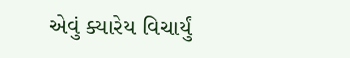એવું ક્યારેય વિચાર્યું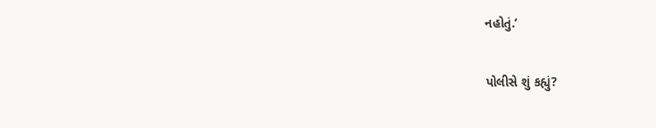નહોતું.’

પોલીસે શું કહ્યું?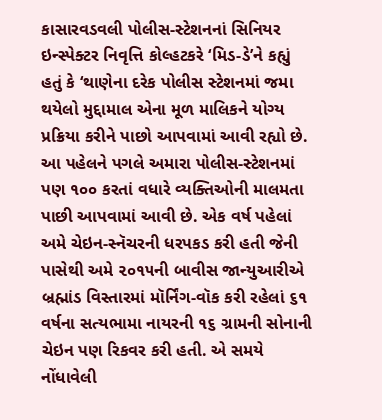કાસારવડવલી પોલીસ-સ્ટેશનનાં સિનિયર ઇન્સ્પેક્ટર નિવૃત્તિ કોલ્હટકરે ‘મિડ-ડે’ને કહ્યું હતું કે ‘થાણેના દરેક પોલીસ સ્ટેશનમાં જમા થયેલો મુદ્દામાલ એના મૂળ માલિકને યોગ્ય પ્રક્રિયા કરીને પાછો આપવામાં આવી રહ્યો છે. આ પહેલને પગલે અમારા પોલીસ-સ્ટેશનમાં પણ ૧૦૦ કરતાં વધારે વ્યક્તિઓની માલમતા પાછી આપવામાં આવી છે. એક વર્ષ પહેલાં અમે ચેઇન-સ્નૅચરની ધરપકડ કરી હતી જેની પાસેથી અમે ૨૦૧૫ની બાવીસ જાન્યુઆરીએ બ્રહ્માંડ વિસ્તારમાં મૉર્નિંગ-વૉક કરી રહેલાં ૬૧ વર્ષના સત્યભામા નાયરની ૧૬ ગ્રામની સોનાની ચેઇન પણ રિકવર કરી હતી. એ સમયે નોંધાવેલી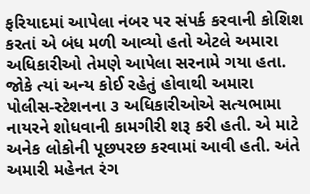ફરિયાદમાં આપેલા નંબર પર સંપર્ક કરવાની કોશિશ કરતાં એ બંધ મળી આવ્યો હતો એટલે અમારા અધિકારીઓ તેમણે આપેલા સરનામે ગયા હતા. જોકે ત્યાં અન્ય કોઈ રહેતું હોવાથી અમારા પોલીસ-સ્ટેશનના ૩ અધિકારીઓએ સત્યભામા નાયરને શોધવાની કામગીરી શરૂ કરી હતી. એ માટે અનેક લોકોની પૂછપરછ કરવામાં આવી હતી. અંતે અમારી મહેનત રંગ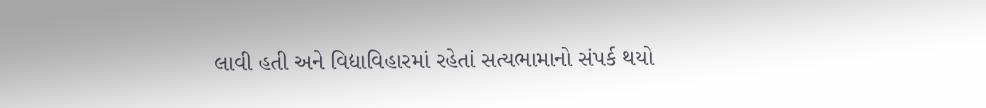લાવી હતી અને વિદ્યાવિહારમાં રહેતાં સત્યભામાનો સંપર્ક થયો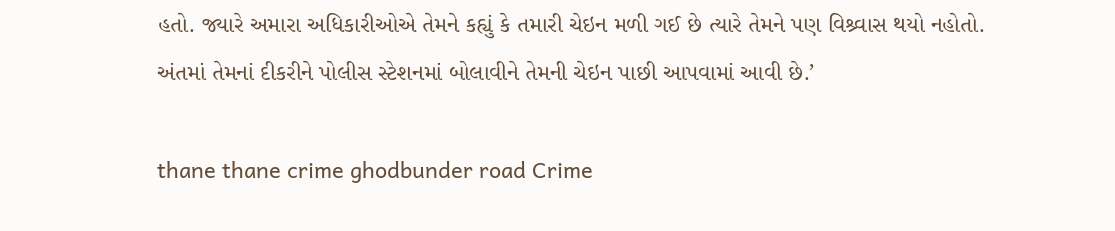હતો. જ્યારે અમારા અધિકારીઓએ તેમને કહ્યું કે તમારી ચેઇન મળી ગઈ છે ત્યારે તેમને પણ વિશ્ર્વાસ થયો નહોતો. અંતમાં તેમનાં દીકરીને પોલીસ સ્ટેશનમાં બોલાવીને તેમની ચેઇન પાછી આપવામાં આવી છે.’

thane thane crime ghodbunder road Crime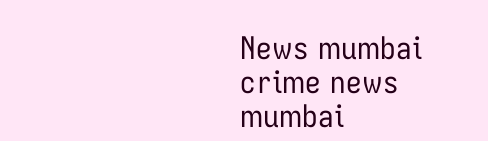News mumbai crime news mumbai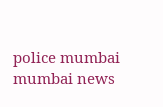police mumbai mumbai news